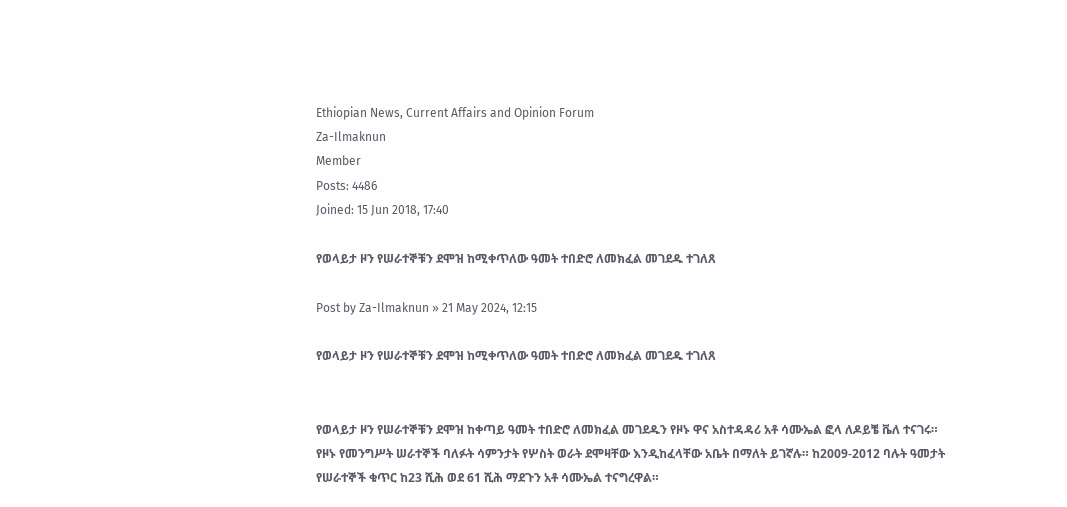Ethiopian News, Current Affairs and Opinion Forum
Za-Ilmaknun
Member
Posts: 4486
Joined: 15 Jun 2018, 17:40

የወላይታ ዞን የሠራተኞቹን ደሞዝ ከሚቀጥለው ዓመት ተበድሮ ለመክፈል መገደዱ ተገለጸ

Post by Za-Ilmaknun » 21 May 2024, 12:15

የወላይታ ዞን የሠራተኞቹን ደሞዝ ከሚቀጥለው ዓመት ተበድሮ ለመክፈል መገደዱ ተገለጸ


የወላይታ ዞን የሠራተኞቹን ደሞዝ ከቀጣይ ዓመት ተበድሮ ለመክፈል መገደዱን የዞኑ ዋና አስተዳዳሪ አቶ ሳሙኤል ፎላ ለዶይቼ ቬለ ተናገሩ። የዞኑ የመንግሥት ሠራተኞች ባለፉት ሳምንታት የሦስት ወራት ደሞዛቸው እንዲከፈላቸው አቤት በማለት ይገኛሉ። ከ2009-2012 ባሉት ዓመታት የሠራተኞች ቁጥር ከ23 ሺሕ ወደ 61 ሺሕ ማደጉን አቶ ሳሙኤል ተናግረዋል።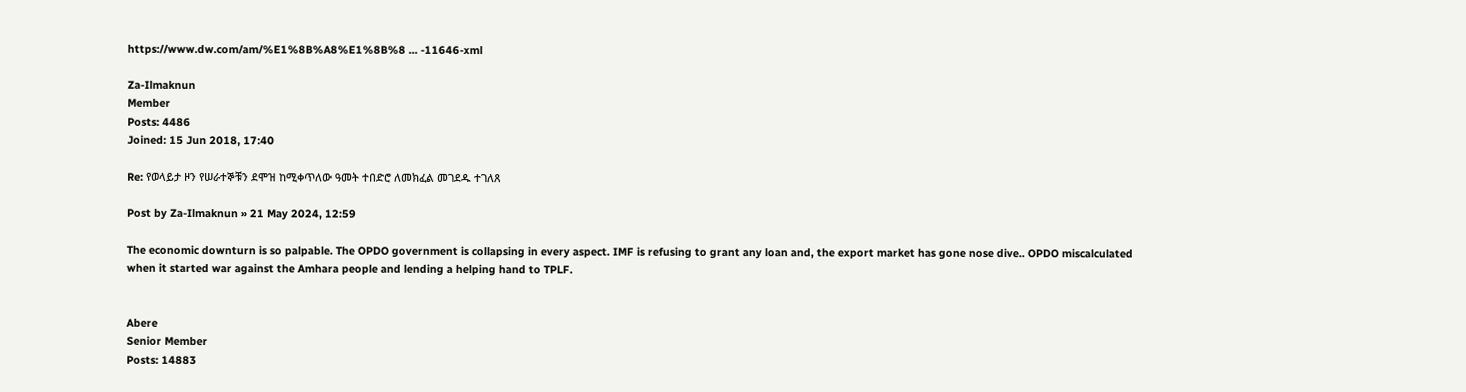https://www.dw.com/am/%E1%8B%A8%E1%8B%8 ... -11646-xml

Za-Ilmaknun
Member
Posts: 4486
Joined: 15 Jun 2018, 17:40

Re: የወላይታ ዞን የሠራተኞቹን ደሞዝ ከሚቀጥለው ዓመት ተበድሮ ለመክፈል መገደዱ ተገለጸ

Post by Za-Ilmaknun » 21 May 2024, 12:59

The economic downturn is so palpable. The OPDO government is collapsing in every aspect. IMF is refusing to grant any loan and, the export market has gone nose dive.. OPDO miscalculated when it started war against the Amhara people and lending a helping hand to TPLF.


Abere
Senior Member
Posts: 14883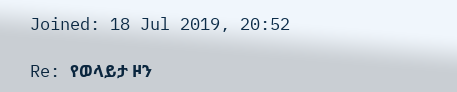Joined: 18 Jul 2019, 20:52

Re: የወላይታ ዞን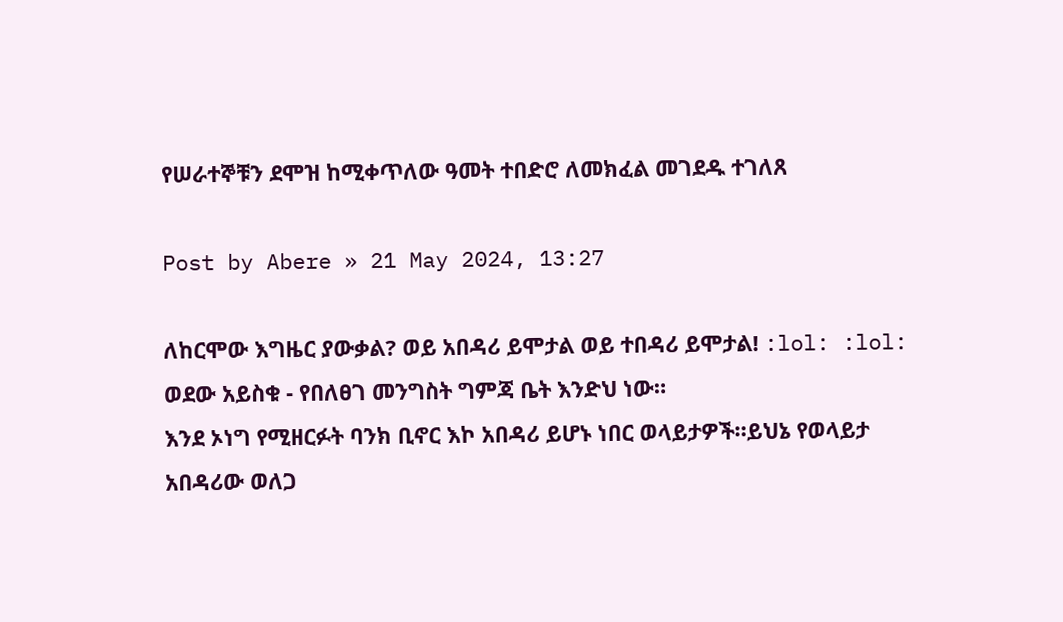የሠራተኞቹን ደሞዝ ከሚቀጥለው ዓመት ተበድሮ ለመክፈል መገደዱ ተገለጸ

Post by Abere » 21 May 2024, 13:27

ለከርሞው እግዜር ያውቃል? ወይ አበዳሪ ይሞታል ወይ ተበዳሪ ይሞታል! :lol: :lol:
ወደው አይስቁ - የበለፀገ መንግስት ግምጃ ቤት እንድህ ነው።
እንደ ኦነግ የሚዘርፉት ባንክ ቢኖር እኮ አበዳሪ ይሆኑ ነበር ወላይታዎች።ይህኔ የወላይታ አበዳሪው ወለጋ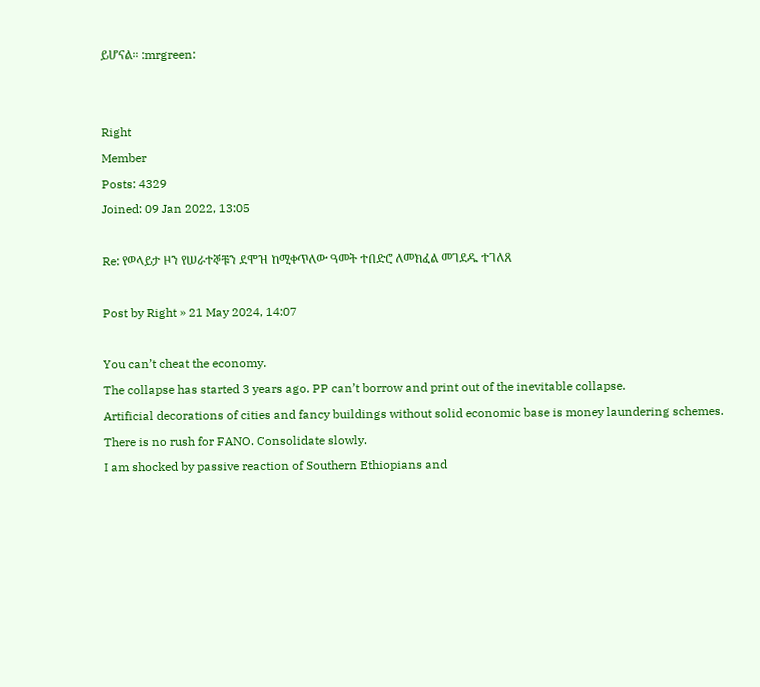ይሆናል። :mrgreen:


Right
Member
Posts: 4329
Joined: 09 Jan 2022, 13:05

Re: የወላይታ ዞን የሠራተኞቹን ደሞዝ ከሚቀጥለው ዓመት ተበድሮ ለመክፈል መገደዱ ተገለጸ

Post by Right » 21 May 2024, 14:07

You can’t cheat the economy.
The collapse has started 3 years ago. PP can’t borrow and print out of the inevitable collapse.
Artificial decorations of cities and fancy buildings without solid economic base is money laundering schemes.
There is no rush for FANO. Consolidate slowly.
I am shocked by passive reaction of Southern Ethiopians and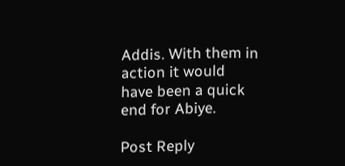Addis. With them in action it would have been a quick end for Abiye.

Post Reply